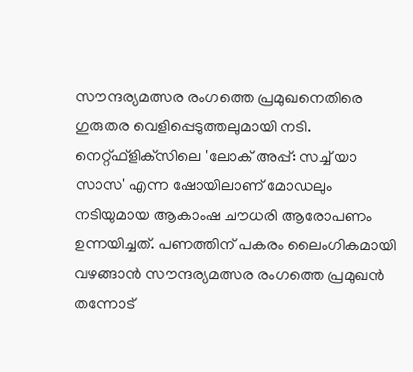സൗന്ദര്യമത്സര രംഗത്തെ പ്രമുഖനെതിരെ ഗുരുതര വെളിപ്പെടുത്തലുമായി നടി. നെറ്റ്ഫ്‌ളിക്‌സിലെ 'ലോക് അപ്പ്: സച്ച് യാ സാസ' എന്ന ഷോയിലാണ് മോഡലും നടിയുമായ ആകാംഷ ചൗധരി ആരോപണം ഉന്നയിച്ചത്. പണത്തിന് പകരം ലൈംഗികമായി വഴങ്ങാൻ സൗന്ദര്യമത്സര രംഗത്തെ പ്രമുഖൻ തന്നോട്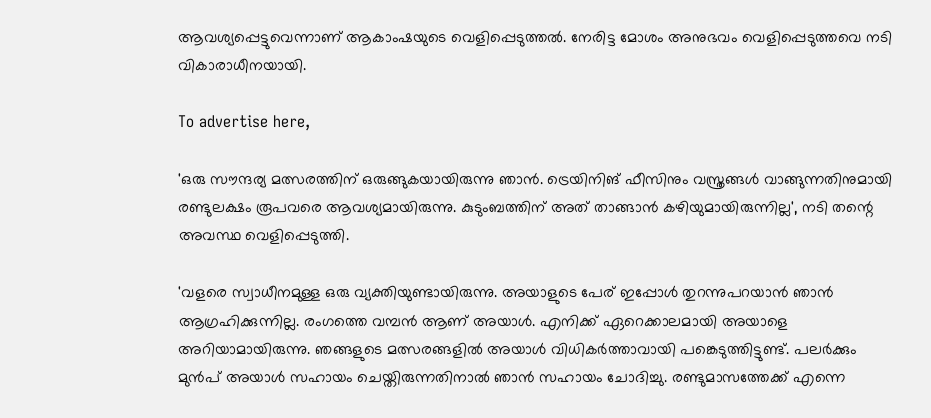ആവശ്യപ്പെട്ടുവെന്നാണ് ആകാംഷയുടെ വെളിപ്പെടുത്തൽ. നേരിട്ട മോശം അനുഭവം വെളിപ്പെടുത്തവെ നടി വികാരാധീനയായി.

To advertise here,

'ഒരു സൗന്ദര്യ മത്സരത്തിന് ഒരുങ്ങുകയായിരുന്നു ഞാൻ. ട്രെയിനിങ് ഫീസിനും വസ്ത്രങ്ങൾ വാങ്ങുന്നതിനുമായി രണ്ടുലക്ഷം രൂപവരെ ആവശ്യമായിരുന്നു. കുടുംബത്തിന് അത് താങ്ങാൻ കഴിയുമായിരുന്നില്ല', നടി തന്റെ അവസ്ഥ വെളിപ്പെടുത്തി.

'വളരെ സ്വാധീനമുള്ള ഒരു വ്യക്തിയുണ്ടായിരുന്നു. അയാളുടെ പേര് ഇപ്പോൾ തുറന്നുപറയാൻ ഞാൻ ആഗ്രഹിക്കുന്നില്ല. രംഗത്തെ വമ്പൻ ആണ് അയാൾ. എനിക്ക് ഏറെക്കാലമായി അയാളെ അറിയാമായിരുന്നു. ഞങ്ങളുടെ മത്സരങ്ങളിൽ അയാൾ വിധികർത്താവായി പങ്കെടുത്തിട്ടുണ്ട്. പലർക്കും മുൻപ് അയാൾ സഹായം ചെയ്തിരുന്നതിനാൽ ഞാൻ സഹായം ചോദിച്ചു. രണ്ടുമാസത്തേക്ക് എന്നെ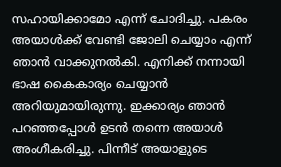സഹായിക്കാമോ എന്ന് ചോദിച്ചു. പകരം അയാൾക്ക് വേണ്ടി ജോലി ചെയ്യാം എന്ന് ഞാൻ വാക്കുനൽകി. എനിക്ക് നന്നായി ഭാഷ കൈകാര്യം ചെയ്യാൻ അറിയുമായിരുന്നു. ഇക്കാര്യം ഞാൻ പറഞ്ഞപ്പോൾ ഉടൻ തന്നെ അയാൾ അംഗീകരിച്ചു. പിന്നീട് അയാളുടെ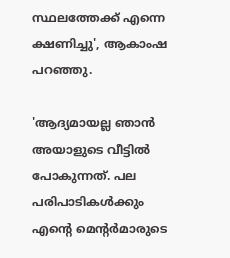സ്ഥലത്തേക്ക് എന്നെ ക്ഷണിച്ചു', ആകാംഷ പറഞ്ഞു.

'ആദ്യമായല്ല ഞാൻ അയാളുടെ വീട്ടിൽ പോകുന്നത്. പല പരിപാടികൾക്കും എന്റെ മെന്റർമാരുടെ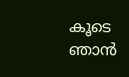കൂടെ ഞാൻ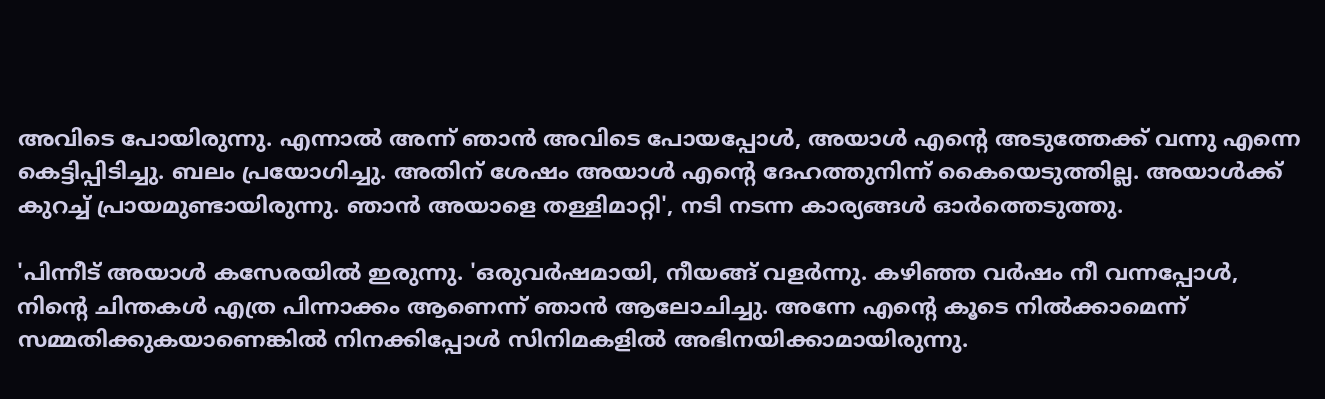അവിടെ പോയിരുന്നു. എന്നാൽ അന്ന് ഞാൻ അവിടെ പോയപ്പോൾ, അയാൾ എന്റെ അടുത്തേക്ക് വന്നു എന്നെ കെട്ടിപ്പിടിച്ചു. ബലം പ്രയോഗിച്ചു. അതിന് ശേഷം അയാൾ എന്റെ ദേഹത്തുനിന്ന് കൈയെടുത്തില്ല. അയാൾക്ക് കുറച്ച് പ്രായമുണ്ടായിരുന്നു. ഞാൻ അയാളെ തള്ളിമാറ്റി', നടി നടന്ന കാര്യങ്ങൾ ഓർത്തെടുത്തു.

'പിന്നീട് അയാൾ കസേരയിൽ ഇരുന്നു. 'ഒരുവർഷമായി, നീയങ്ങ് വളർന്നു. കഴിഞ്ഞ വർഷം നീ വന്നപ്പോൾ, നിന്റെ ചിന്തകൾ എത്ര പിന്നാക്കം ആണെന്ന് ഞാൻ ആലോചിച്ചു. അന്നേ എന്റെ കൂടെ നിൽക്കാമെന്ന് സമ്മതിക്കുകയാണെങ്കിൽ നിനക്കിപ്പോൾ സിനിമകളിൽ അഭിനയിക്കാമായിരുന്നു.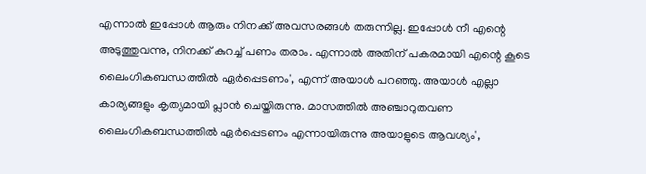എന്നാൽ ഇപ്പോൾ ആരും നിനക്ക് അവസരങ്ങൾ തരുന്നില്ല. ഇപ്പോൾ നീ എന്റെ അടുത്തുവന്നു, നിനക്ക് കുറച്ച് പണം തരാം. എന്നാൽ അതിന് പകരമായി എന്റെ കൂടെ ലൈംഗികബന്ധത്തിൽ ഏർപ്പെടണം', എന്ന് അയാൾ പറഞ്ഞു. അയാൾ എല്ലാ കാര്യങ്ങളും കൃത്യമായി പ്ലാൻ ചെയ്തിരുന്നു. മാസത്തിൽ അഞ്ചാറുതവണ ലൈംഗികബന്ധത്തിൽ ഏർപ്പെടണം എന്നായിരുന്നു അയാളുടെ ആവശ്യം',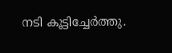നടി കൂട്ടിച്ചേർത്തു.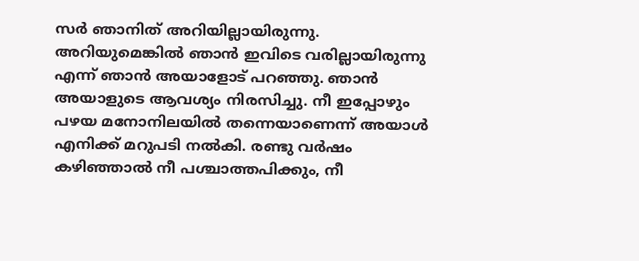സർ ഞാനിത് അറിയില്ലായിരുന്നു. അറിയുമെങ്കിൽ ഞാൻ ഇവിടെ വരില്ലായിരുന്നു എന്ന് ഞാൻ അയാളോട് പറഞ്ഞു. ഞാൻ അയാളുടെ ആവശ്യം നിരസിച്ചു. നീ ഇപ്പോഴും പഴയ മനോനിലയിൽ തന്നെയാണെന്ന് അയാൾ എനിക്ക് മറുപടി നൽകി. രണ്ടു വർഷം കഴിഞ്ഞാൽ നീ പശ്ചാത്തപിക്കും, നീ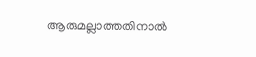ആരുമല്ലാത്തതിനാൽ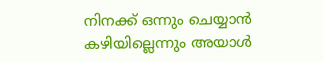നിനക്ക് ഒന്നും ചെയ്യാൻ കഴിയില്ലെന്നും അയാൾ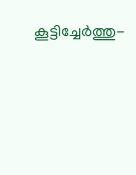കൂട്ടിച്ചേർത്തു-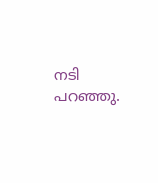നടി പറഞ്ഞു.